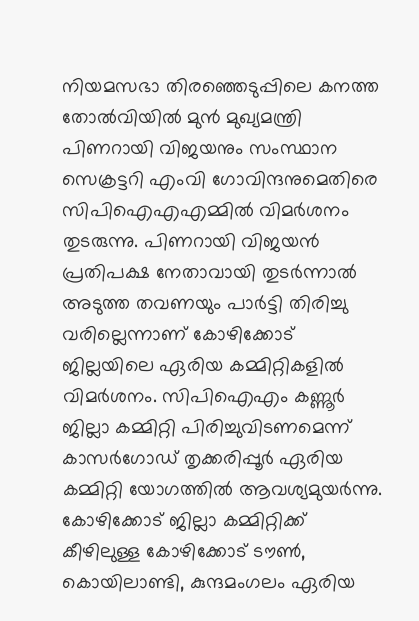നിയമസഭാ തിരഞ്ഞെടുപ്പിലെ കനത്ത തോൽവിയിൽ മുൻ മുഖ്യമന്ത്രി പിണറായി വിജയനും സംസ്ഥാന സെക്രട്ടറി എംവി ഗോവിന്ദനുമെതിരെ സിപിഐഎഎമ്മിൽ വിമർശനം തുടരുന്നു. പിണറായി വിജയൻ പ്രതിപക്ഷ നേതാവായി തുടർന്നാൽ അടുത്ത തവണയും പാർട്ടി തിരിച്ചു വരില്ലെന്നാണ് കോഴിക്കോട് ജില്ലയിലെ ഏരിയ കമ്മിറ്റികളിൽ വിമർശനം. സിപിഐഎം കണ്ണൂർ ജില്ലാ കമ്മിറ്റി പിരിച്ചുവിടണമെന്ന് കാസർഗോഡ് തൃക്കരിപ്പൂർ ഏരിയ കമ്മിറ്റി യോഗത്തിൽ ആവശ്യമുയർന്നു. കോഴിക്കോട് ജില്ലാ കമ്മിറ്റിക്ക് കീഴിലുള്ള കോഴിക്കോട് ടൗൺ, കൊയിലാണ്ടി, കുന്ദമംഗലം ഏരിയ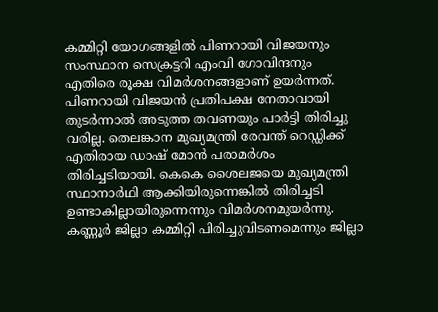കമ്മിറ്റി യോഗങ്ങളിൽ പിണറായി വിജയനും സംസ്ഥാന സെക്രട്ടറി എംവി ഗോവിന്ദനും എതിരെ രൂക്ഷ വിമർശനങ്ങളാണ് ഉയർന്നത്.
പിണറായി വിജയൻ പ്രതിപക്ഷ നേതാവായി തുടർന്നാൽ അടുത്ത തവണയും പാർട്ടി തിരിച്ചു വരില്ല. തെലങ്കാന മുഖ്യമന്ത്രി രേവന്ത് റെഡ്ഡിക്ക് എതിരായ ഡാഷ് മോൻ പരാമർശം തിരിച്ചടിയായി. കെകെ ശൈലജയെ മുഖ്യമന്ത്രി സ്ഥാനാർഥി ആക്കിയിരുന്നെങ്കിൽ തിരിച്ചടി ഉണ്ടാകില്ലായിരുന്നെന്നും വിമർശനമുയർന്നു. കണ്ണൂർ ജില്ലാ കമ്മിറ്റി പിരിച്ചുവിടണമെന്നും ജില്ലാ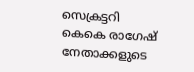സെക്രട്ടറി കെകെ രാഗേഷ് നേതാക്കളുടെ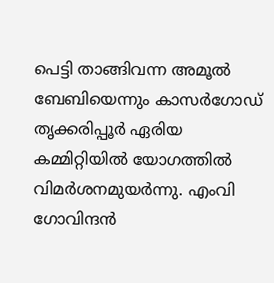പെട്ടി താങ്ങിവന്ന അമൂൽ ബേബിയെന്നും കാസർഗോഡ് തൃക്കരിപ്പൂർ ഏരിയ കമ്മിറ്റിയിൽ യോഗത്തിൽ വിമർശനമുയർന്നു. എംവി ഗോവിന്ദൻ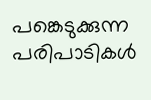പങ്കെടുക്കുന്ന പരിപാടികൾ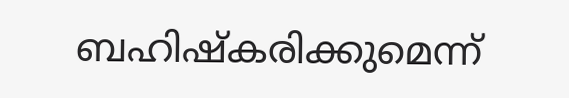ബഹിഷ്കരിക്കുമെന്ന്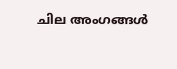ചില അംഗങ്ങൾ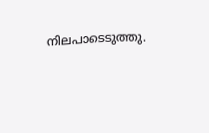നിലപാടെടുത്തു.